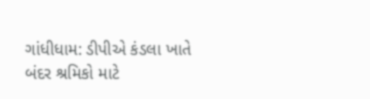ગાંધીધામ: ડીપીએ કંડલા ખાતે બંદર શ્રમિકો માટે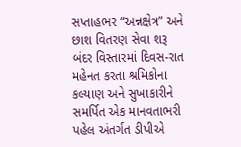સપ્તાહભર “અન્નક્ષેત્ર” અને છાશ વિતરણ સેવા શરૂ
બંદર વિસ્તારમાં દિવસ-રાત મહેનત કરતા શ્રમિકોના કલ્યાણ અને સુખાકારીને સમર્પિત એક માનવતાભરી પહેલ અંતર્ગત ડીપીએ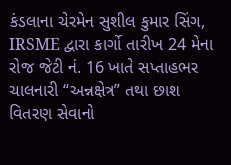કંડલાના ચેરમેન સુશીલ કુમાર સિંગ, IRSME દ્વારા કાર્ગો તારીખ 24 મેના રોજ જેટી નં. 16 ખાતે સપ્તાહભર ચાલનારી “અન્નક્ષેત્ર” તથા છાશ વિતરણ સેવાનો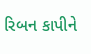રિબન કાપીને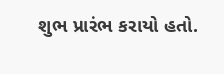શુભ પ્રારંભ કરાયો હતો.